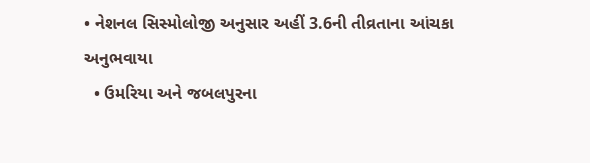• નેશનલ સિસ્મોલોજી અનુસાર અહીં 3.6ની તીવ્રતાના આંચકા અનુભવાયા
  • ઉમરિયા અને જબલપુરના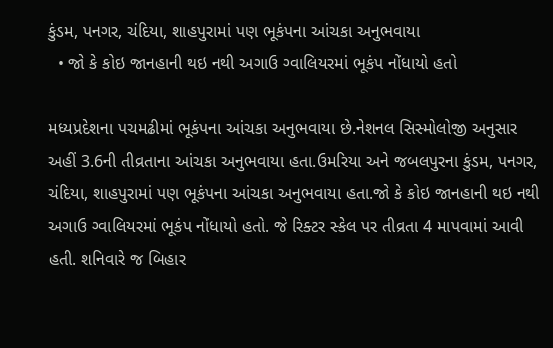કુંડમ, પનગર, ચંદિયા, શાહપુરામાં પણ ભૂકંપના આંચકા અનુભવાયા
  • જો કે કોઇ જાનહાની થઇ નથી અગાઉ ગ્વાલિયરમાં ભૂકંપ નોંધાયો હતો

મધ્યપ્રદેશના પચમઢીમાં ભૂકંપના આંચકા અનુભવાયા છે.નેશનલ સિસ્મોલોજી અનુસાર અહીં 3.6ની તીવ્રતાના આંચકા અનુભવાયા હતા.ઉમરિયા અને જબલપુરના કુંડમ, પનગર, ચંદિયા, શાહપુરામાં પણ ભૂકંપના આંચકા અનુભવાયા હતા.જો કે કોઇ જાનહાની થઇ નથી અગાઉ ગ્વાલિયરમાં ભૂકંપ નોંધાયો હતો. જે રિક્ટર સ્કેલ પર તીવ્રતા 4 માપવામાં આવી હતી. શનિવારે જ બિહાર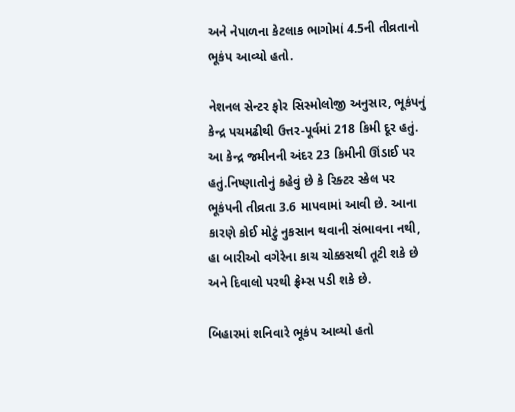અને નેપાળના કેટલાક ભાગોમાં 4.5ની તીવ્રતાનો ભૂકંપ આવ્યો હતો.

નેશનલ સેન્ટર ફોર સિસ્મોલોજી અનુસાર, ભૂકંપનું કેન્દ્ર પચમઢીથી ઉત્તર-પૂર્વમાં 218 કિમી દૂર હતું. આ કેન્દ્ર જમીનની અંદર 23 કિમીની ઊંડાઈ પર હતું.નિષ્ણાતોનું કહેવું છે કે રિક્ટર સ્કેલ પર ભૂકંપની તીવ્રતા 3.6 માપવામાં આવી છે. આના કારણે કોઈ મોટું નુકસાન થવાની સંભાવના નથી, હા બારીઓ વગેરેના કાચ ચોક્કસથી તૂટી શકે છે અને દિવાલો પરથી ફ્રેમ્સ પડી શકે છે.

બિહારમાં શનિવારે ભૂકંપ આવ્યો હતો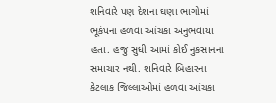શનિવારે પણ દેશના ઘણા ભાગોમાં ભૂકંપના હળવા આંચકા અનુભવાયા હતા. હજુ સુધી આમાં કોઈ નુકસાનના સમાચાર નથી. શનિવારે બિહારના કેટલાક જિલ્લાઓમાં હળવા આંચકા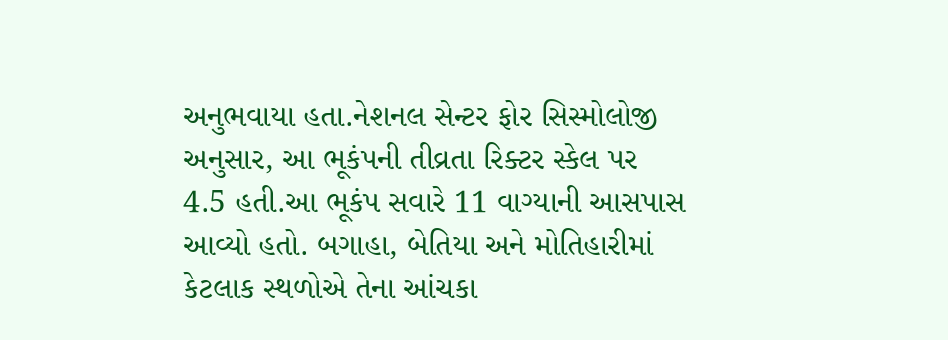અનુભવાયા હતા.નેશનલ સેન્ટર ફોર સિસ્મોલોજી અનુસાર, આ ભૂકંપની તીવ્રતા રિક્ટર સ્કેલ પર 4.5 હતી.આ ભૂકંપ સવારે 11 વાગ્યાની આસપાસ આવ્યો હતો. બગાહા, બેતિયા અને મોતિહારીમાં કેટલાક સ્થળોએ તેના આંચકા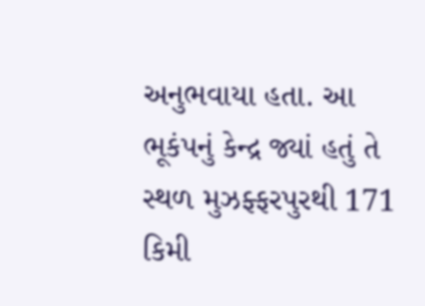અનુભવાયા હતા. આ ભૂકંપનું કેન્દ્ર જ્યાં હતું તે સ્થળ મુઝફ્ફરપુરથી 171 કિમી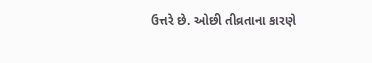ઉત્તરે છે. ઓછી તીવ્રતાના કારણે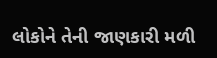લોકોને તેની જાણકારી મળી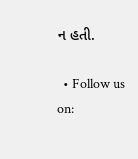ન હતી.

  • Follow us on: